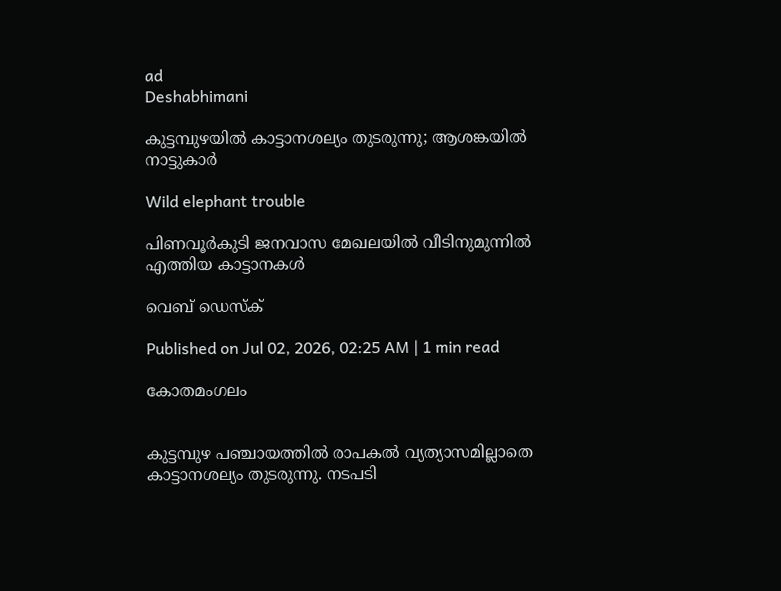ad
Deshabhimani

കുട്ടമ്പുഴയിൽ കാട്ടാനശല്യം തുടരുന്നു; ആശങ്കയിൽ നാട്ടുകാർ

Wild elephant trouble

പിണവൂർകുടി ജനവാസ മേഖലയിൽ വീടിനുമുന്നിൽ
എത്തിയ കാട്ടാനകൾ

വെബ് ഡെസ്ക്

Published on Jul 02, 2026, 02:25 AM | 1 min read

കോതമംഗലം


കുട്ടമ്പുഴ പഞ്ചായത്തിൽ രാപകൽ വ്യത്യാസമില്ലാതെ കാട്ടാനശല്യം തുടരുന്നു. നടപടി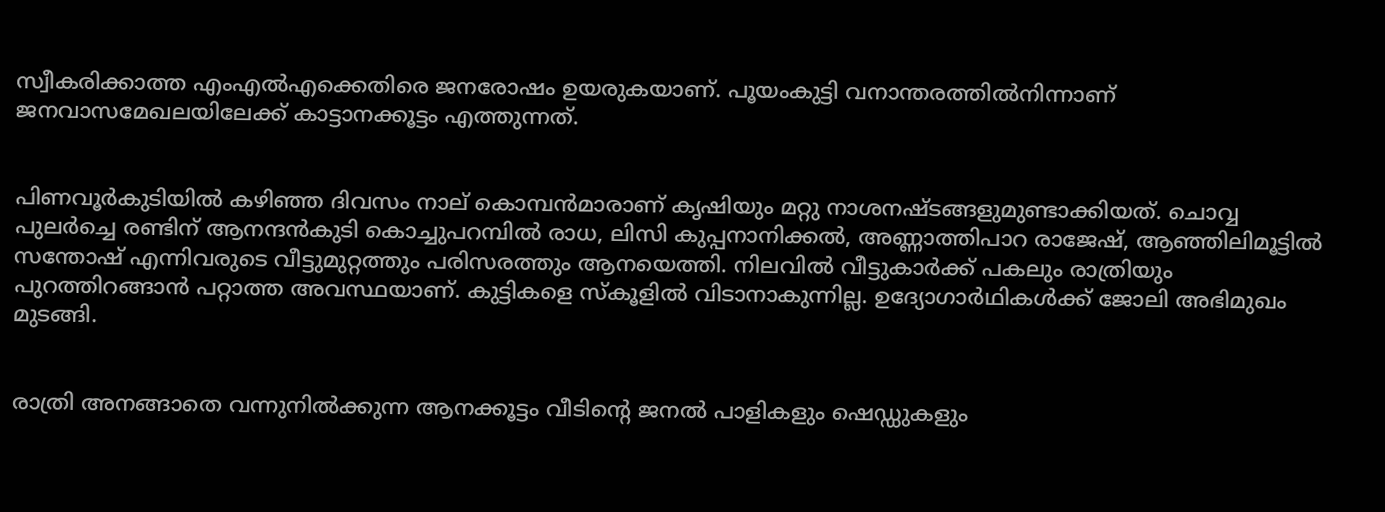സ്വീകരിക്കാത്ത എംഎൽഎക്കെതിരെ ജനരോഷം ഉയരുകയാണ്‌. പൂയംകുട്ടി വനാന്തരത്തിൽനിന്നാണ്‌ ജനവാസമേഖലയിലേക്ക്‌ കാട്ടാനക്കൂട്ടം എത്തുന്നത്.


പിണവൂർകുടിയിൽ കഴിഞ്ഞ ദിവസം നാല് കൊമ്പൻമാരാണ് കൃഷിയും മറ്റു നാശനഷ്ടങ്ങളുമുണ്ടാക്കിയത്‌. ചൊവ്വ പുലർച്ചെ രണ്ടിന് ആനന്ദൻകുടി കൊച്ചുപറമ്പിൽ രാധ, ലിസി കുപ്പനാനിക്കൽ, അണ്ണാത്തിപാറ രാജേഷ്, ആഞ്ഞിലിമൂട്ടിൽ സന്തോഷ് എന്നിവരുടെ വീട്ടുമുറ്റത്തും പരിസരത്തും ആനയെത്തി. നിലവിൽ വീട്ടുകാർക്ക് പകലും രാത്രിയും പുറത്തിറങ്ങാൻ പറ്റാത്ത അവസ്ഥയാണ്. കുട്ടികളെ സ്കൂളിൽ വിടാനാകുന്നില്ല. ഉദ്യോഗാർഥികൾക്ക്‌ ജോലി അഭിമുഖം മുടങ്ങി.


രാത്രി അനങ്ങാതെ വന്നുനിൽക്കുന്ന ആനക്കൂട്ടം വീടിന്റെ ജനൽ പാളികളും ഷെഡ്ഡുകളും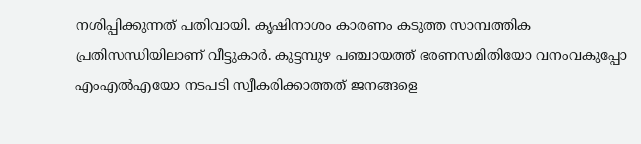നശിപ്പിക്കുന്നത് പതിവായി. കൃഷിനാശം കാരണം കടുത്ത സാമ്പത്തിക പ്രതിസന്ധിയിലാണ് വീട്ടുകാർ. കുട്ടമ്പുഴ പഞ്ചായത്ത് ഭരണസമിതിയോ വനംവകുപ്പോ എംഎൽഎയോ നടപടി സ്വീകരിക്കാത്തത് ജനങ്ങളെ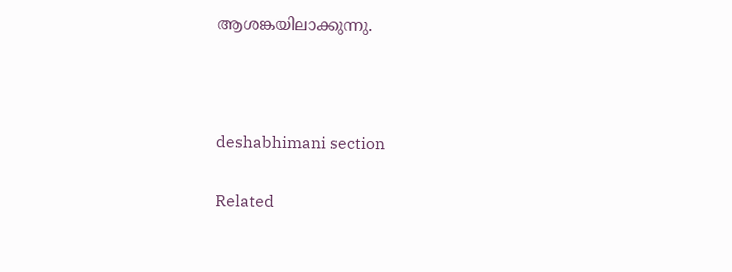ആശങ്കയിലാക്കുന്നു.



deshabhimani section

Related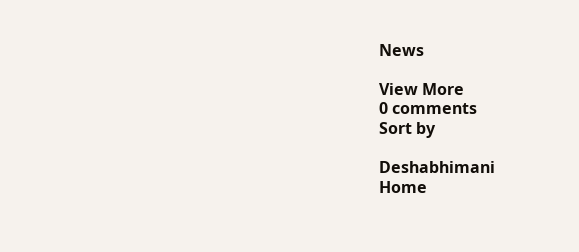News

View More
0 comments
Sort by

Deshabhimani
Home